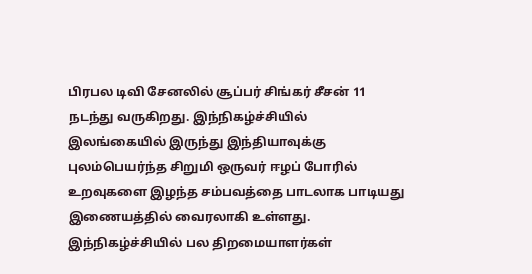பிரபல டிவி சேனலில் சூப்பர் சிங்கர் சீசன் 11 நடந்து வருகிறது. இந்நிகழ்ச்சியில் இலங்கையில் இருந்து இந்தியாவுக்கு புலம்பெயர்ந்த சிறுமி ஒருவர் ஈழப் போரில் உறவுகளை இழந்த சம்பவத்தை பாடலாக பாடியது இணையத்தில் வைரலாகி உள்ளது. இந்நிகழ்ச்சியில் பல திறமையாளர்கள்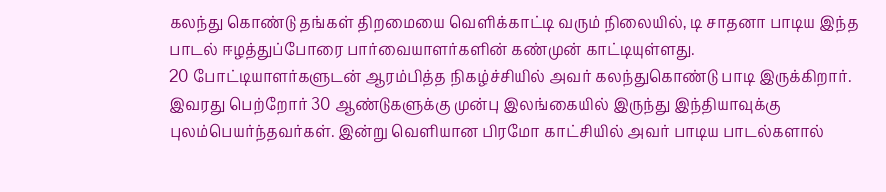கலந்து கொண்டு தங்கள் திறமையை வெளிக்காட்டி வரும் நிலையில், டி சாதனா பாடிய இந்த பாடல் ஈழத்துப்போரை பார்வையாளர்களின் கண்முன் காட்டியுள்ளது.
20 போட்டியாளர்களுடன் ஆரம்பித்த நிகழ்ச்சியில் அவர் கலந்துகொண்டு பாடி இருக்கிறார். இவரது பெற்றோர் 30 ஆண்டுகளுக்கு முன்பு இலங்கையில் இருந்து இந்தியாவுக்கு புலம்பெயர்ந்தவர்கள். இன்று வெளியான பிரமோ காட்சியில் அவர் பாடிய பாடல்களால்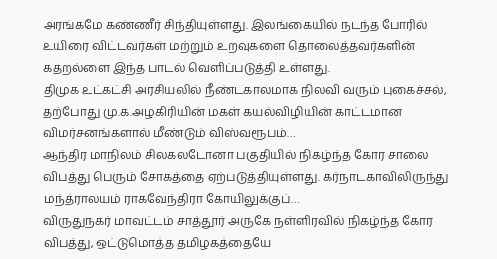அரங்கமே கண்ணீர் சிந்தியுள்ளது. இலங்கையில் நடந்த போரில் உயிரை விட்டவர்கள் மற்றும் உறவுகளை தொலைத்தவர்களின் கதறல்ளை இந்த பாடல் வெளிப்படுத்தி உள்ளது.
திமுக உட்கட்சி அரசியலில் நீண்டகாலமாக நிலவி வரும் புகைச்சல், தற்போது மு.க.அழகிரியின் மகள் கயல்விழியின் காட்டமான விமர்சனங்களால் மீண்டும் விஸ்வரூபம்…
ஆந்திர மாநிலம் சிலகலடோனா பகுதியில் நிகழ்ந்த கோர சாலை விபத்து பெரும் சோகத்தை ஏற்படுத்தியுள்ளது. கர்நாடகாவிலிருந்து மந்த்ராலயம் ராகவேந்திரா கோயிலுக்குப்…
விருதுநகர் மாவட்டம் சாத்தூர் அருகே நள்ளிரவில் நிகழ்ந்த கோர விபத்து, ஒட்டுமொத்த தமிழகத்தையே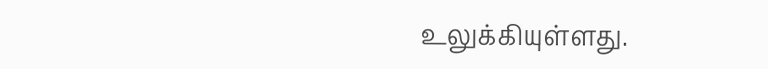உலுக்கியுள்ளது.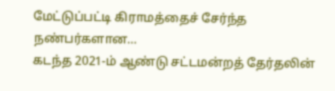மேட்டுப்பட்டி கிராமத்தைச் சேர்ந்த நண்பர்களான…
கடந்த 2021-ம் ஆண்டு சட்டமன்றத் தேர்தலின்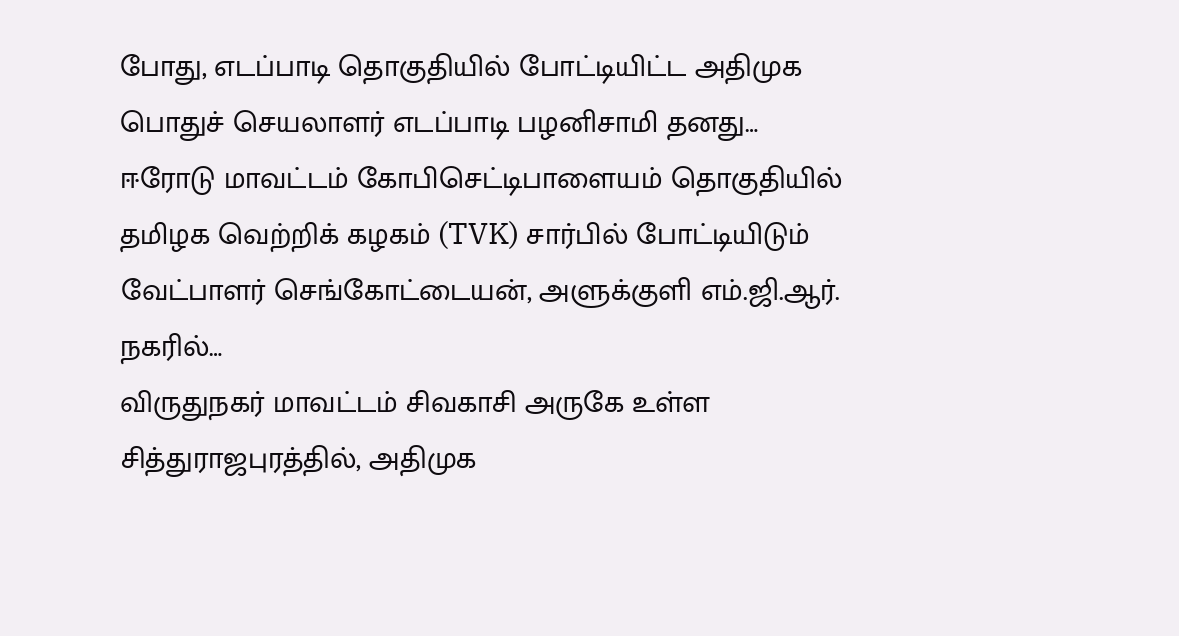போது, எடப்பாடி தொகுதியில் போட்டியிட்ட அதிமுக பொதுச் செயலாளர் எடப்பாடி பழனிசாமி தனது…
ஈரோடு மாவட்டம் கோபிசெட்டிபாளையம் தொகுதியில் தமிழக வெற்றிக் கழகம் (TVK) சார்பில் போட்டியிடும் வேட்பாளர் செங்கோட்டையன், அளுக்குளி எம்.ஜி.ஆர். நகரில்…
விருதுநகர் மாவட்டம் சிவகாசி அருகே உள்ள சித்துராஜபுரத்தில், அதிமுக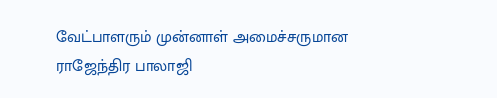வேட்பாளரும் முன்னாள் அமைச்சருமான ராஜேந்திர பாலாஜி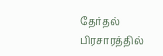தேர்தல் பிரசாரத்தில்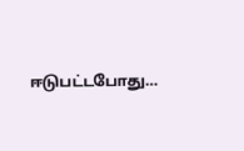ஈடுபட்டபோது…